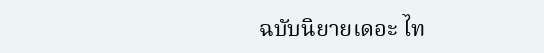ฉบับนิยายเดอะ ไท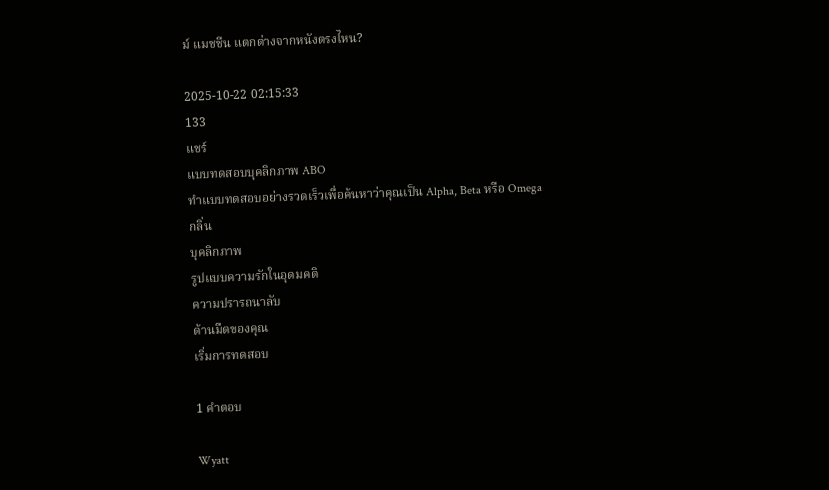ม์ แมชชีน แตกต่างจากหนังตรงไหน?

2025-10-22 02:15:33
133
แชร์
แบบทดสอบบุคลิกภาพ ABO
ทำแบบทดสอบอย่างรวดเร็วเพื่อค้นหาว่าคุณเป็น Alpha, Beta หรือ Omega
กลิ่น
บุคลิกภาพ
รูปแบบความรักในอุดมคติ
ความปรารถนาลับ
ด้านมืดของคุณ
เริ่มการทดสอบ

1 คำตอบ

Wyatt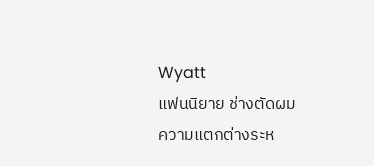Wyatt
แฟนนิยาย ช่างตัดผม
ความแตกต่างระห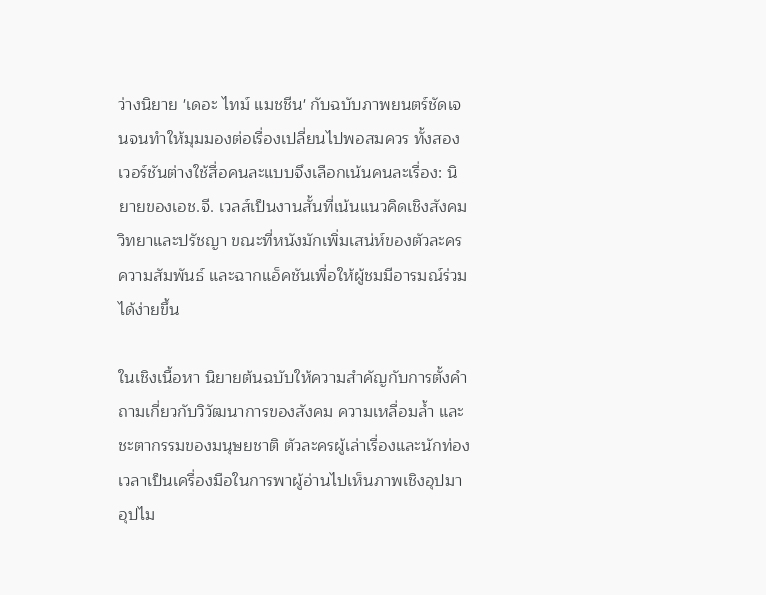ว่างนิยาย 'เดอะ ไทม์ แมชชีน' กับฉบับภาพยนตร์ชัดเจนจนทำให้มุมมองต่อเรื่องเปลี่ยนไปพอสมควร ทั้งสองเวอร์ชันต่างใช้สื่อคนละแบบจึงเลือกเน้นคนละเรื่อง: นิยายของเอช.จี. เวลส์เป็นงานสั้นที่เน้นแนวคิดเชิงสังคมวิทยาและปรัชญา ขณะที่หนังมักเพิ่มเสน่ห์ของตัวละคร ความสัมพันธ์ และฉากแอ็คชันเพื่อให้ผู้ชมมีอารมณ์ร่วมได้ง่ายขึ้น

ในเชิงเนื้อหา นิยายต้นฉบับให้ความสำคัญกับการตั้งคำถามเกี่ยวกับวิวัฒนาการของสังคม ความเหลื่อมล้ำ และชะตากรรมของมนุษยชาติ ตัวละครผู้เล่าเรื่องและนักท่องเวลาเป็นเครื่องมือในการพาผู้อ่านไปเห็นภาพเชิงอุปมาอุปไม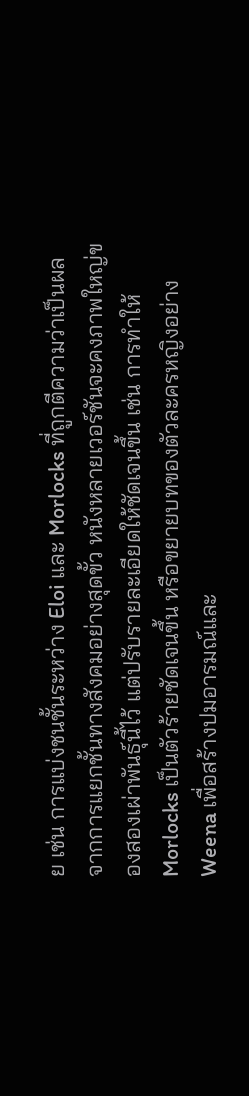ย เช่น การแบ่งชนชั้นระหว่าง Eloi และ Morlocks ที่ถูกตีความว่าเป็นผลจากการแยกชั้นทางสังคมอย่างสุดขั้ว หนังหลายเวอร์ชันจะคงภาพใหญ่ของสองเผ่าพันธุ์นี้ไว้ แต่ปรับรายละเอียดให้ชัดเจนขึ้น เช่น การทำให้ Morlocks เป็นตัวร้ายชัดเจนขึ้น หรือขยายบทของตัวละครหญิงอย่าง Weena เพื่อสร้างปมอารมณ์และ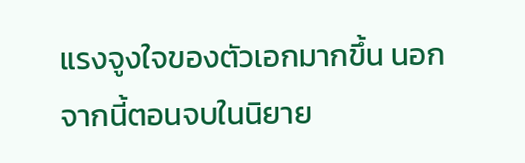แรงจูงใจของตัวเอกมากขึ้น นอกจากนี้ตอนจบในนิยาย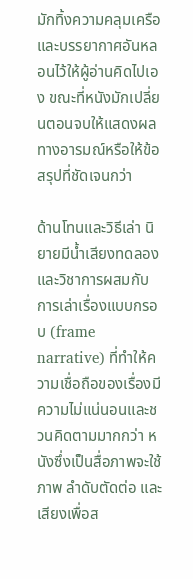มักทิ้งความคลุมเครือและบรรยากาศอันหลอนไว้ให้ผู้อ่านคิดไปเอง ขณะที่หนังมักเปลี่ยนตอนจบให้แสดงผลทางอารมณ์หรือให้ข้อสรุปที่ชัดเจนกว่า

ด้านโทนและวิธีเล่า นิยายมีน้ำเสียงทดลองและวิชาการผสมกับการเล่าเรื่องแบบกรอบ (frame narrative) ที่ทำให้ความเชื่อถือของเรื่องมีความไม่แน่นอนและชวนคิดตามมากกว่า หนังซึ่งเป็นสื่อภาพจะใช้ภาพ ลำดับตัดต่อ และเสียงเพื่อส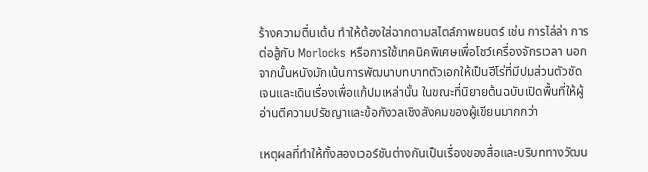ร้างความตื่นเต้น ทำให้ต้องใส่ฉากตามสไตล์ภาพยนตร์ เช่น การไล่ล่า การต่อสู้กับ Morlocks หรือการใช้เทคนิคพิเศษเพื่อโชว์เครื่องจักรเวลา นอกจากนั้นหนังมักเน้นการพัฒนาบทบาทตัวเอกให้เป็นฮีโร่ที่มีปมส่วนตัวชัดเจนและเดินเรื่องเพื่อแก้ปมเหล่านั้น ในขณะที่นิยายต้นฉบับเปิดพื้นที่ให้ผู้อ่านตีความปรัชญาและข้อกังวลเชิงสังคมของผู้เขียนมากกว่า

เหตุผลที่ทำให้ทั้งสองเวอร์ชันต่างกันเป็นเรื่องของสื่อและบริบททางวัฒน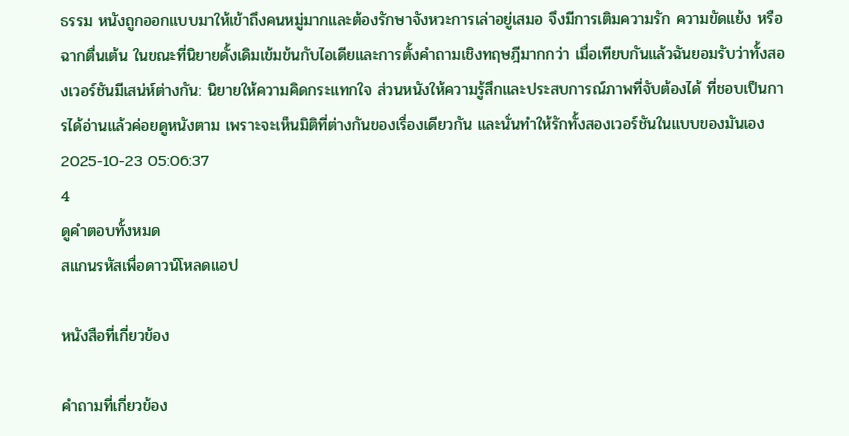ธรรม หนังถูกออกแบบมาให้เข้าถึงคนหมู่มากและต้องรักษาจังหวะการเล่าอยู่เสมอ จึงมีการเติมความรัก ความขัดแย้ง หรือฉากตื่นเต้น ในขณะที่นิยายดั้งเดิมเข้มข้นกับไอเดียและการตั้งคำถามเชิงทฤษฎีมากกว่า เมื่อเทียบกันแล้วฉันยอมรับว่าทั้งสองเวอร์ชันมีเสน่ห์ต่างกัน: นิยายให้ความคิดกระแทกใจ ส่วนหนังให้ความรู้สึกและประสบการณ์ภาพที่จับต้องได้ ที่ชอบเป็นการได้อ่านแล้วค่อยดูหนังตาม เพราะจะเห็นมิติที่ต่างกันของเรื่องเดียวกัน และนั่นทำให้รักทั้งสองเวอร์ชันในแบบของมันเอง
2025-10-23 05:06:37
4
ดูคำตอบทั้งหมด
สแกนรหัสเพื่อดาวน์โหลดแอป

หนังสือที่เกี่ยวข้อง

คำถามที่เกี่ยวข้อง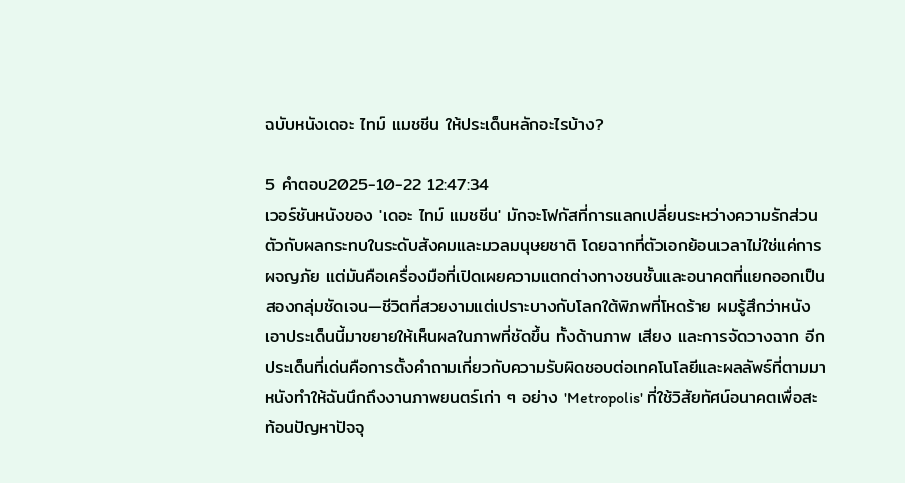ฉบับหนังเดอะ ไทม์ แมชชีน ให้ประเด็นหลักอะไรบ้าง?

5 คำตอบ2025-10-22 12:47:34
เวอร์ชันหนังของ 'เดอะ ไทม์ แมชชีน' มักจะโฟกัสที่การแลกเปลี่ยนระหว่างความรักส่วนตัวกับผลกระทบในระดับสังคมและมวลมนุษยชาติ โดยฉากที่ตัวเอกย้อนเวลาไม่ใช่แค่การผจญภัย แต่มันคือเครื่องมือที่เปิดเผยความแตกต่างทางชนชั้นและอนาคตที่แยกออกเป็นสองกลุ่มชัดเจน—ชีวิตที่สวยงามแต่เปราะบางกับโลกใต้พิภพที่โหดร้าย ผมรู้สึกว่าหนังเอาประเด็นนี้มาขยายให้เห็นผลในภาพที่ชัดขึ้น ทั้งด้านภาพ เสียง และการจัดวางฉาก อีกประเด็นที่เด่นคือการตั้งคำถามเกี่ยวกับความรับผิดชอบต่อเทคโนโลยีและผลลัพธ์ที่ตามมา หนังทำให้ฉันนึกถึงงานภาพยนตร์เก่า ๆ อย่าง 'Metropolis' ที่ใช้วิสัยทัศน์อนาคตเพื่อสะท้อนปัญหาปัจจุ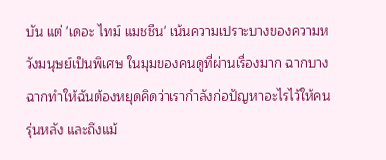บัน แต่ 'เดอะ ไทม์ แมชชีน' เน้นความเปราะบางของความหวังมนุษย์เป็นพิเศษ ในมุมของคนดูที่ผ่านเรื่องมาก ฉากบางฉากทำให้ฉันต้องหยุดคิดว่าเรากำลังก่อปัญหาอะไรไว้ให้คนรุ่นหลัง และถึงแม้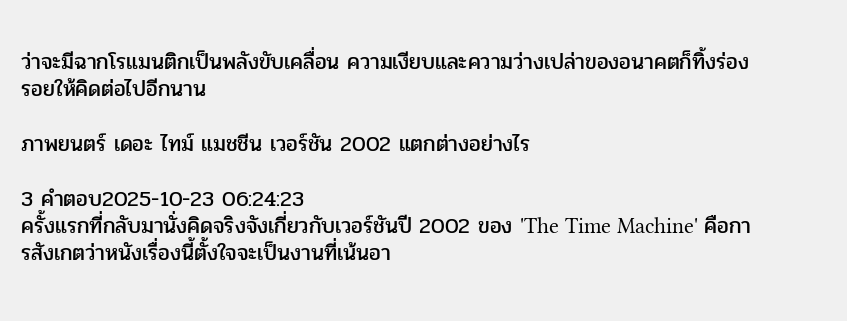ว่าจะมีฉากโรแมนติกเป็นพลังขับเคลื่อน ความเงียบและความว่างเปล่าของอนาคตก็ทิ้งร่องรอยให้คิดต่อไปอีกนาน

ภาพยนตร์ เดอะ ไทม์ แมชชีน เวอร์ชัน 2002 แตกต่างอย่างไร

3 คำตอบ2025-10-23 06:24:23
ครั้งแรกที่กลับมานั่งคิดจริงจังเกี่ยวกับเวอร์ชันปี 2002 ของ 'The Time Machine' คือการสังเกตว่าหนังเรื่องนี้ตั้งใจจะเป็นงานที่เน้นอา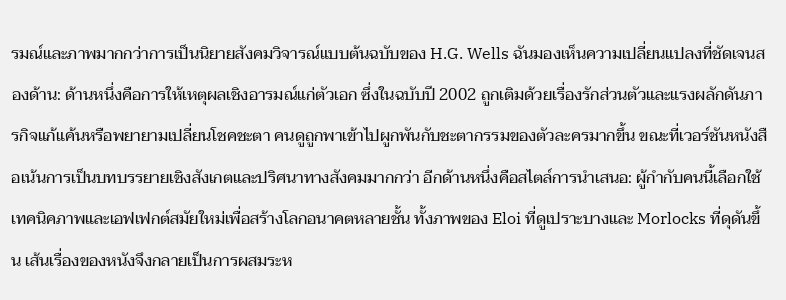รมณ์และภาพมากกว่าการเป็นนิยายสังคมวิจารณ์แบบต้นฉบับของ H.G. Wells ฉันมองเห็นความเปลี่ยนแปลงที่ชัดเจนสองด้าน: ด้านหนึ่งคือการให้เหตุผลเชิงอารมณ์แก่ตัวเอก ซึ่งในฉบับปี 2002 ถูกเติมด้วยเรื่องรักส่วนตัวและแรงผลักดันภารกิจแก้แค้นหรือพยายามเปลี่ยนโชคชะตา คนดูถูกพาเข้าไปผูกพันกับชะตากรรมของตัวละครมากขึ้น ขณะที่เวอร์ชันหนังสือเน้นการเป็นบทบรรยายเชิงสังเกตและปริศนาทางสังคมมากกว่า อีกด้านหนึ่งคือสไตล์การนำเสนอ: ผู้กำกับคนนี้เลือกใช้เทคนิคภาพและเอฟเฟกต์สมัยใหม่เพื่อสร้างโลกอนาคตหลายชั้น ทั้งภาพของ Eloi ที่ดูเปราะบางและ Morlocks ที่ดุดันขึ้น เส้นเรื่องของหนังจึงกลายเป็นการผสมระห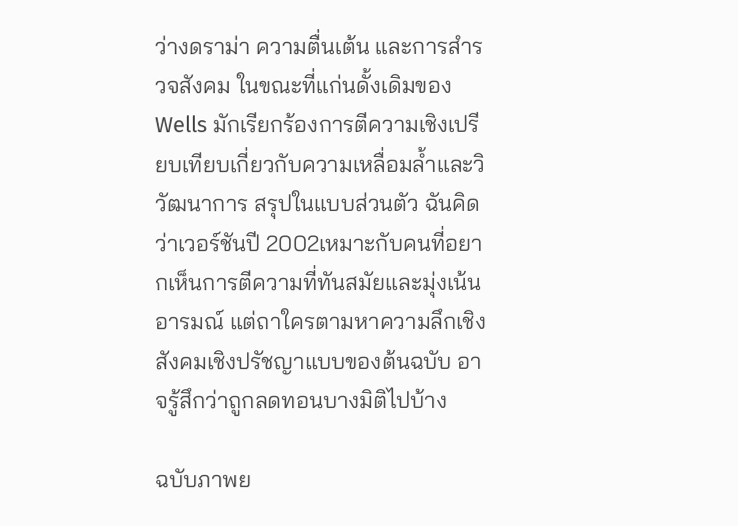ว่างดราม่า ความตื่นเต้น และการสำรวจสังคม ในขณะที่แก่นดั้งเดิมของ Wells มักเรียกร้องการตีความเชิงเปรียบเทียบเกี่ยวกับความเหลื่อมล้ำและวิวัฒนาการ สรุปในแบบส่วนตัว ฉันคิดว่าเวอร์ชันปี 2002เหมาะกับคนที่อยากเห็นการตีความที่ทันสมัยและมุ่งเน้นอารมณ์ แต่ถาใครตามหาความลึกเชิงสังคมเชิงปรัชญาแบบของต้นฉบับ อาจรู้สึกว่าถูกลดทอนบางมิติไปบ้าง

ฉบับภาพย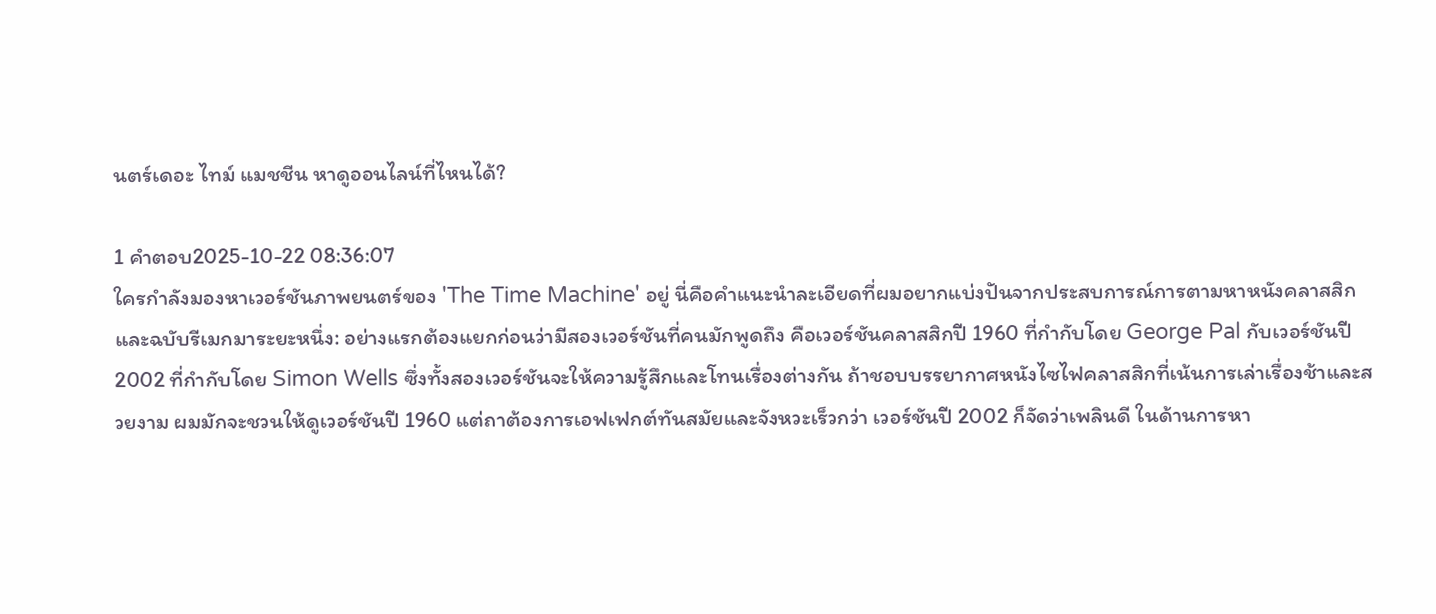นตร์เดอะ ไทม์ แมชชีน หาดูออนไลน์ที่ไหนได้?

1 คำตอบ2025-10-22 08:36:07
ใครกำลังมองหาเวอร์ชันภาพยนตร์ของ 'The Time Machine' อยู่ นี่คือคำแนะนำละเอียดที่ผมอยากแบ่งปันจากประสบการณ์การตามหาหนังคลาสสิกและฉบับรีเมกมาระยะหนึ่ง: อย่างแรกต้องแยกก่อนว่ามีสองเวอร์ชันที่คนมักพูดถึง คือเวอร์ชันคลาสสิกปี 1960 ที่กำกับโดย George Pal กับเวอร์ชันปี 2002 ที่กำกับโดย Simon Wells ซึ่งทั้งสองเวอร์ชันจะให้ความรู้สึกและโทนเรื่องต่างกัน ถ้าชอบบรรยากาศหนังไซไฟคลาสสิกที่เน้นการเล่าเรื่องช้าและสวยงาม ผมมักจะชวนให้ดูเวอร์ชันปี 1960 แต่ถาต้องการเอฟเฟกต์ทันสมัยและจังหวะเร็วกว่า เวอร์ชันปี 2002 ก็จัดว่าเพลินดี ในด้านการหา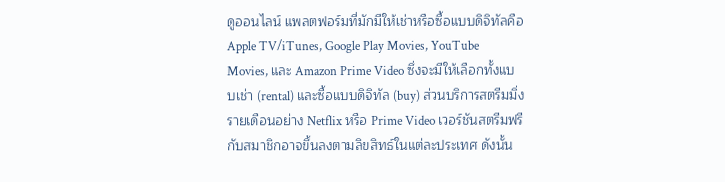ดูออนไลน์ แพลตฟอร์มที่มักมีให้เช่าหรือซื้อแบบดิจิทัลคือ Apple TV/iTunes, Google Play Movies, YouTube Movies, และ Amazon Prime Video ซึ่งจะมีให้เลือกทั้งแบบเช่า (rental) และซื้อแบบดิจิทัล (buy) ส่วนบริการสตรีมมิ่งรายเดือนอย่าง Netflix หรือ Prime Video เวอร์ชันสตรีมฟรีกับสมาชิกอาจขึ้นลงตามลิขสิทธ์ในแต่ละประเทศ ดังนั้น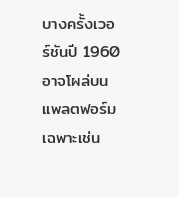บางครั้งเวอร์ชันปี 1960 อาจโผล่บนแพลตฟอร์มเฉพาะเช่น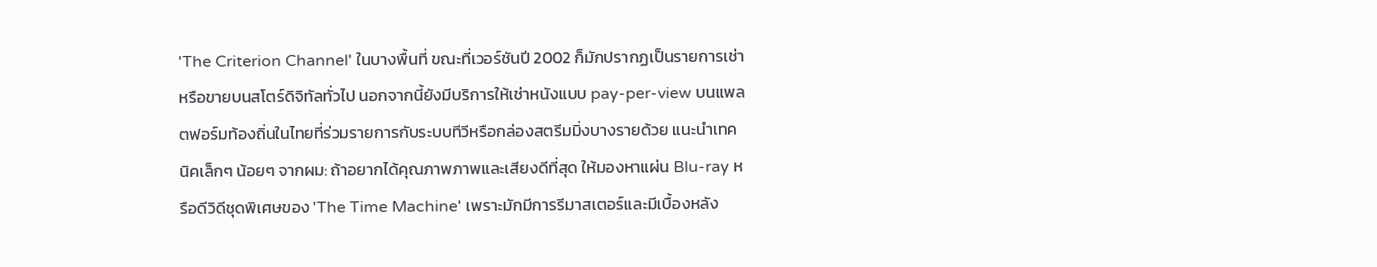'The Criterion Channel' ในบางพื้นที่ ขณะที่เวอร์ชันปี 2002 ก็มักปรากฏเป็นรายการเช่าหรือขายบนสโตร์ดิจิทัลทั่วไป นอกจากนี้ยังมีบริการให้เช่าหนังแบบ pay-per-view บนแพลตฟอร์มท้องถิ่นในไทยที่ร่วมรายการกับระบบทีวีหรือกล่องสตรีมมิ่งบางรายด้วย แนะนำเทคนิคเล็กๆ น้อยๆ จากผม: ถ้าอยากได้คุณภาพภาพและเสียงดีที่สุด ให้มองหาแผ่น Blu-ray หรือดีวิดีชุดพิเศษของ 'The Time Machine' เพราะมักมีการรีมาสเตอร์และมีเบื้องหลัง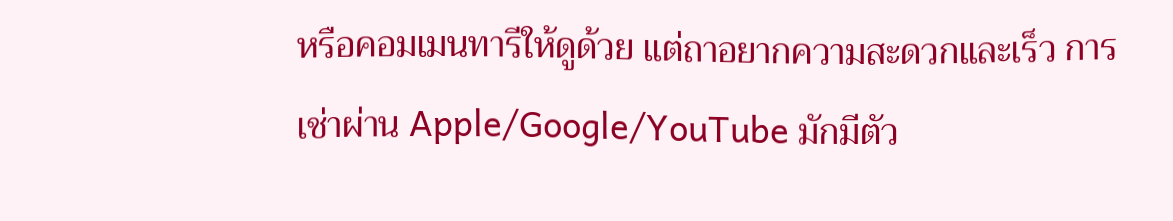หรือคอมเมนทารีให้ดูด้วย แต่ถาอยากความสะดวกและเร็ว การเช่าผ่าน Apple/Google/YouTube มักมีตัว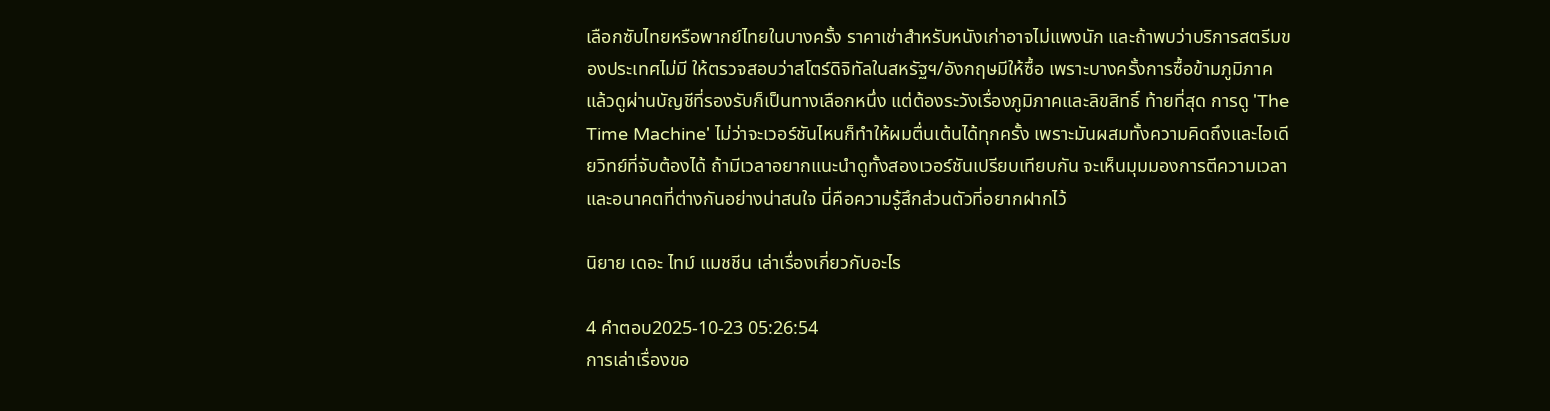เลือกซับไทยหรือพากย์ไทยในบางครั้ง ราคาเช่าสำหรับหนังเก่าอาจไม่แพงนัก และถ้าพบว่าบริการสตรีมของประเทศไม่มี ให้ตรวจสอบว่าสโตร์ดิจิทัลในสหรัฐฯ/อังกฤษมีให้ซื้อ เพราะบางครั้งการซื้อข้ามภูมิภาคแล้วดูผ่านบัญชีที่รองรับก็เป็นทางเลือกหนึ่ง แต่ต้องระวังเรื่องภูมิภาคและลิขสิทธิ์ ท้ายที่สุด การดู 'The Time Machine' ไม่ว่าจะเวอร์ชันไหนก็ทำให้ผมตื่นเต้นได้ทุกครั้ง เพราะมันผสมทั้งความคิดถึงและไอเดียวิทย์ที่จับต้องได้ ถ้ามีเวลาอยากแนะนำดูทั้งสองเวอร์ชันเปรียบเทียบกัน จะเห็นมุมมองการตีความเวลาและอนาคตที่ต่างกันอย่างน่าสนใจ นี่คือความรู้สึกส่วนตัวที่อยากฝากไว้

นิยาย เดอะ ไทม์ แมชชีน เล่าเรื่องเกี่ยวกับอะไร

4 คำตอบ2025-10-23 05:26:54
การเล่าเรื่องขอ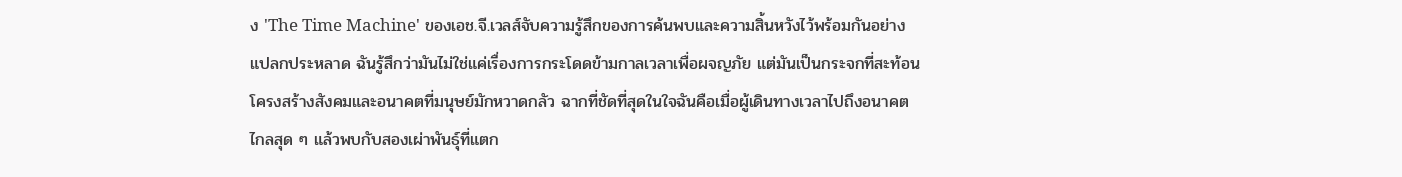ง 'The Time Machine' ของเอช.จี.เวลส์จับความรู้สึกของการค้นพบและความสิ้นหวังไว้พร้อมกันอย่างแปลกประหลาด ฉันรู้สึกว่ามันไม่ใช่แค่เรื่องการกระโดดข้ามกาลเวลาเพื่อผจญภัย แต่มันเป็นกระจกที่สะท้อนโครงสร้างสังคมและอนาคตที่มนุษย์มักหวาดกลัว ฉากที่ชัดที่สุดในใจฉันคือเมื่อผู้เดินทางเวลาไปถึงอนาคตไกลสุด ๆ แล้วพบกับสองเผ่าพันธุ์ที่แตก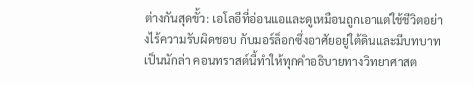ต่างกันสุดขั้ว: เอโลอีที่อ่อนแอและดูเหมือนถูกเอาแต่ใช้ชีวิตอย่างไร้ความรับผิดชอบ กับมอร์ล็อกซึ่งอาศัยอยู่ใต้ดินและมีบทบาทเป็นนักล่า คอนทราสต์นี้ทำให้ทุกคำอธิบายทางวิทยาศาสต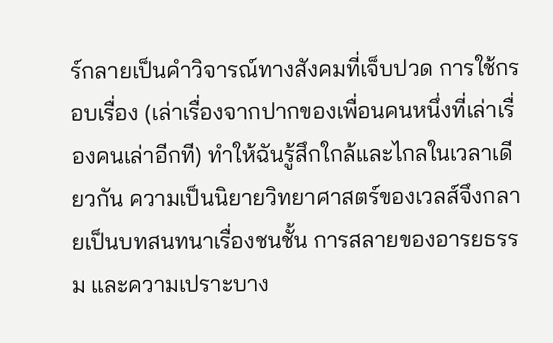ร์กลายเป็นคำวิจารณ์ทางสังคมที่เจ็บปวด การใช้กรอบเรื่อง (เล่าเรื่องจากปากของเพื่อนคนหนึ่งที่เล่าเรื่องคนเล่าอีกที) ทำให้ฉันรู้สึกใกล้และไกลในเวลาเดียวกัน ความเป็นนิยายวิทยาศาสตร์ของเวลส์จึงกลายเป็นบทสนทนาเรื่องชนชั้น การสลายของอารยธรรม และความเปราะบาง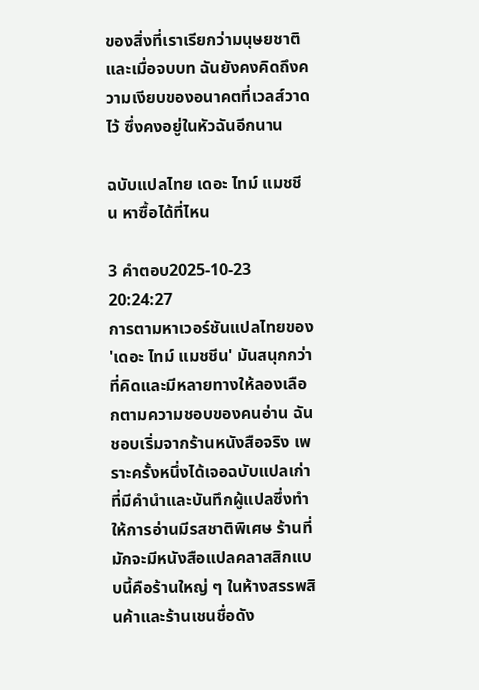ของสิ่งที่เราเรียกว่ามนุษยชาติ และเมื่อจบบท ฉันยังคงคิดถึงความเงียบของอนาคตที่เวลส์วาดไว้ ซึ่งคงอยู่ในหัวฉันอีกนาน

ฉบับแปลไทย เดอะ ไทม์ แมชชีน หาซื้อได้ที่ไหน

3 คำตอบ2025-10-23 20:24:27
การตามหาเวอร์ชันแปลไทยของ 'เดอะ ไทม์ แมชชีน' มันสนุกกว่าที่คิดและมีหลายทางให้ลองเลือกตามความชอบของคนอ่าน ฉันชอบเริ่มจากร้านหนังสือจริง เพราะครั้งหนึ่งได้เจอฉบับแปลเก่าที่มีคำนำและบันทึกผู้แปลซึ่งทำให้การอ่านมีรสชาติพิเศษ ร้านที่มักจะมีหนังสือแปลคลาสสิกแบบนี้คือร้านใหญ่ ๆ ในห้างสรรพสินค้าและร้านเชนชื่อดัง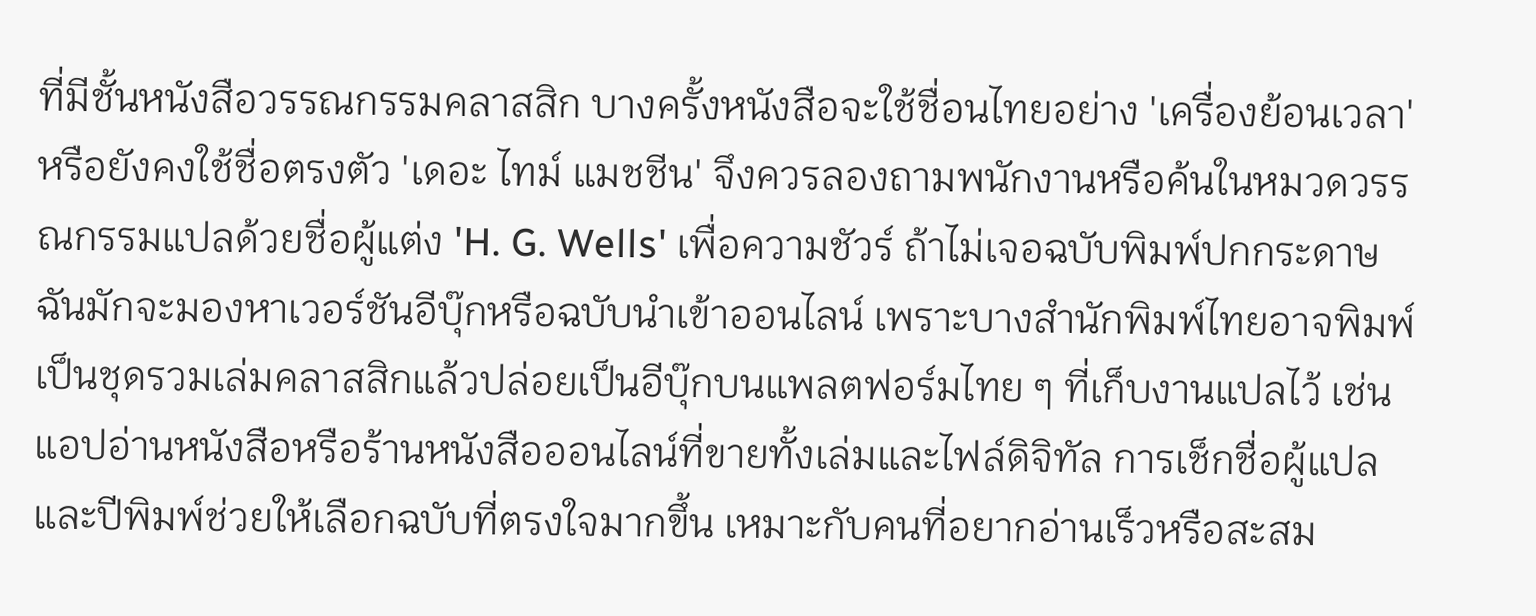ที่มีชั้นหนังสือวรรณกรรมคลาสสิก บางครั้งหนังสือจะใช้ชื่อนไทยอย่าง 'เครื่องย้อนเวลา' หรือยังคงใช้ชื่อตรงตัว 'เดอะ ไทม์ แมชชีน' จึงควรลองถามพนักงานหรือค้นในหมวดวรรณกรรมแปลด้วยชื่อผู้แต่ง 'H. G. Wells' เพื่อความชัวร์ ถ้าไม่เจอฉบับพิมพ์ปกกระดาษ ฉันมักจะมองหาเวอร์ชันอีบุ๊กหรือฉบับนำเข้าออนไลน์ เพราะบางสำนักพิมพ์ไทยอาจพิมพ์เป็นชุดรวมเล่มคลาสสิกแล้วปล่อยเป็นอีบุ๊กบนแพลตฟอร์มไทย ๆ ที่เก็บงานแปลไว้ เช่น แอปอ่านหนังสือหรือร้านหนังสือออนไลน์ที่ขายทั้งเล่มและไฟล์ดิจิทัล การเช็กชื่อผู้แปลและปีพิมพ์ช่วยให้เลือกฉบับที่ตรงใจมากขึ้น เหมาะกับคนที่อยากอ่านเร็วหรือสะสม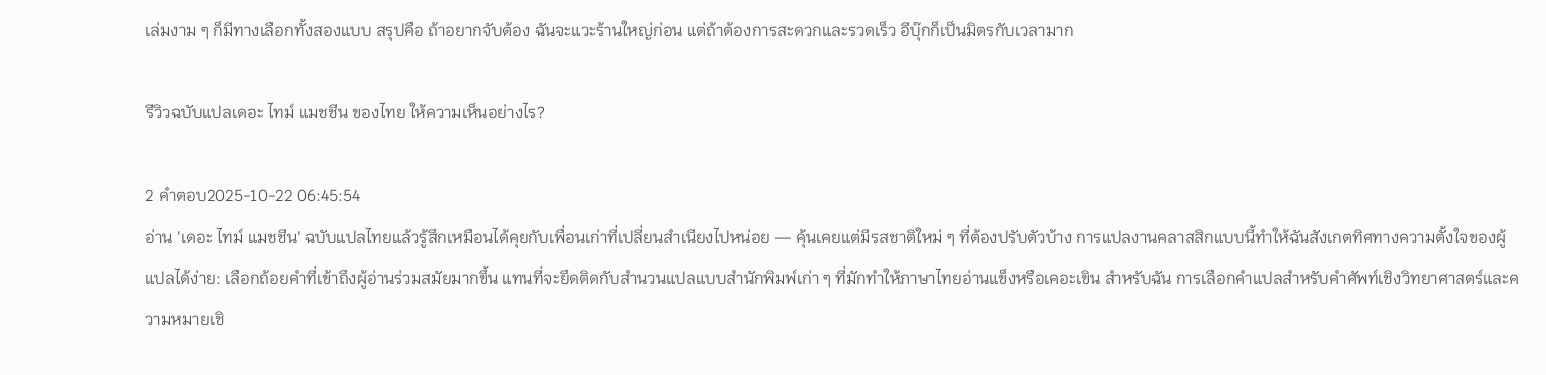เล่มงาม ๆ ก็มีทางเลือกทั้งสองแบบ สรุปคือ ถ้าอยากจับต้อง ฉันจะแวะร้านใหญ่ก่อน แต่ถ้าต้องการสะดวกและรวดเร็ว อีบุ๊กก็เป็นมิตรกับเวลามาก

รีวิวฉบับแปลเดอะ ไทม์ แมชชีน ของไทย ให้ความเห็นอย่างไร?

2 คำตอบ2025-10-22 06:45:54
อ่าน 'เดอะ ไทม์ แมชชีน' ฉบับแปลไทยแล้วรู้สึกเหมือนได้คุยกับเพื่อนเก่าที่เปลี่ยนสำเนียงไปหน่อย — คุ้นเคยแต่มีรสชาติใหม่ ๆ ที่ต้องปรับตัวบ้าง การแปลงานคลาสสิกแบบนี้ทำให้ฉันสังเกตทิศทางความตั้งใจของผู้แปลได้ง่าย: เลือกถ้อยคำที่เข้าถึงผู้อ่านร่วมสมัยมากขึ้น แทนที่จะยึดติดกับสำนวนแปลแบบสำนักพิมพ์เก่า ๆ ที่มักทำให้ภาษาไทยอ่านแข็งหรือเคอะเขิน สำหรับฉัน การเลือกคำแปลสำหรับคำศัพท์เชิงวิทยาศาสตร์และความหมายเชิ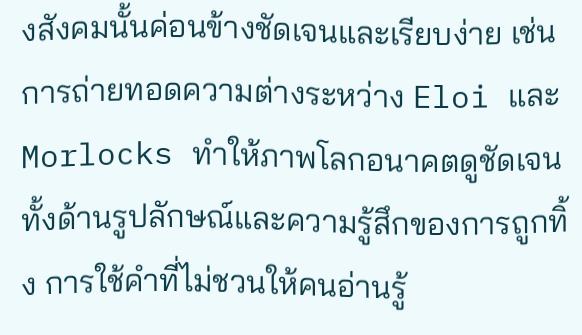งสังคมนั้นค่อนข้างชัดเจนและเรียบง่าย เช่น การถ่ายทอดความต่างระหว่าง Eloi และ Morlocks ทำให้ภาพโลกอนาคตดูชัดเจนทั้งด้านรูปลักษณ์และความรู้สึกของการถูกทิ้ง การใช้คำที่ไม่ชวนให้คนอ่านรู้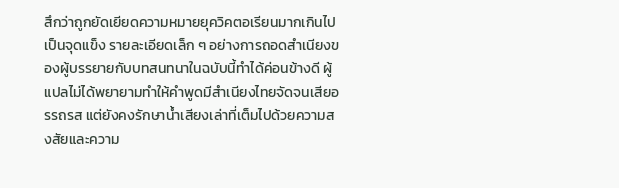สึกว่าถูกยัดเยียดความหมายยุควิคตอเรียนมากเกินไปเป็นจุดแข็ง รายละเอียดเล็ก ๆ อย่างการถอดสำเนียงของผู้บรรยายกับบทสนทนาในฉบับนี้ทำได้ค่อนข้างดี ผู้แปลไม่ได้พยายามทำให้คำพูดมีสำเนียงไทยจัดจนเสียอรรถรส แต่ยังคงรักษาน้ำเสียงเล่าที่เต็มไปด้วยความสงสัยและความ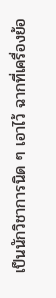เป็นนักวิชาการนิด ๆ เอาไว้ ฉากที่เครื่องย้อ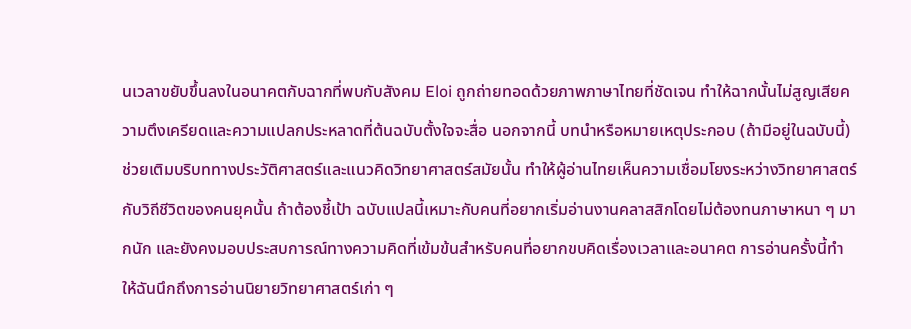นเวลาขยับขึ้นลงในอนาคตกับฉากที่พบกับสังคม Eloi ถูกถ่ายทอดด้วยภาพภาษาไทยที่ชัดเจน ทำให้ฉากนั้นไม่สูญเสียความตึงเครียดและความแปลกประหลาดที่ต้นฉบับตั้งใจจะสื่อ นอกจากนี้ บทนำหรือหมายเหตุประกอบ (ถ้ามีอยู่ในฉบับนี้) ช่วยเติมบริบททางประวัติศาสตร์และแนวคิดวิทยาศาสตร์สมัยนั้น ทำให้ผู้อ่านไทยเห็นความเชื่อมโยงระหว่างวิทยาศาสตร์กับวิถีชีวิตของคนยุคนั้น ถ้าต้องชี้เป้า ฉบับแปลนี้เหมาะกับคนที่อยากเริ่มอ่านงานคลาสสิกโดยไม่ต้องทนภาษาหนา ๆ มากนัก และยังคงมอบประสบการณ์ทางความคิดที่เข้มข้นสำหรับคนที่อยากขบคิดเรื่องเวลาและอนาคต การอ่านครั้งนี้ทำให้ฉันนึกถึงการอ่านนิยายวิทยาศาสตร์เก่า ๆ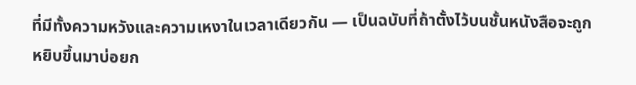ที่มีทั้งความหวังและความเหงาในเวลาเดียวกัน — เป็นฉบับที่ถ้าตั้งไว้บนชั้นหนังสือจะถูกหยิบขึ้นมาบ่อยก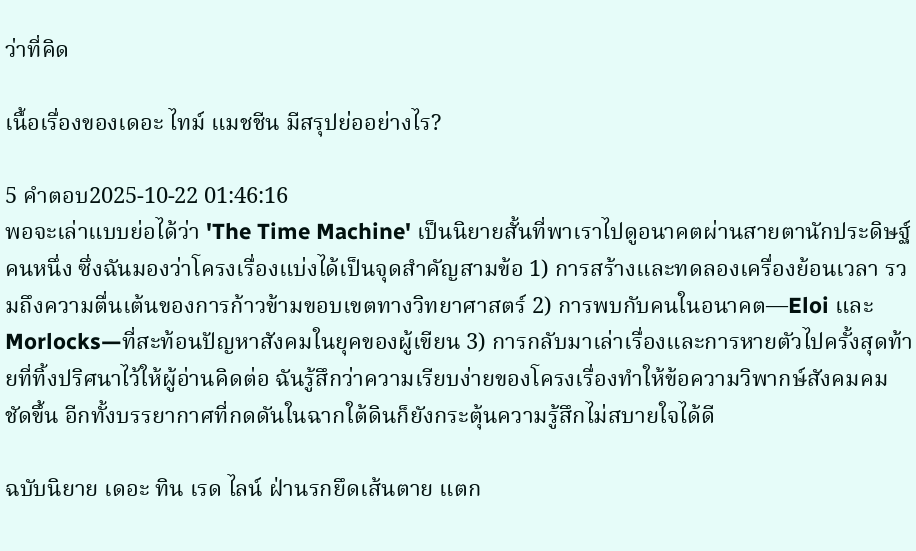ว่าที่คิด

เนื้อเรื่องของเดอะ ไทม์ แมชชีน มีสรุปย่ออย่างไร?

5 คำตอบ2025-10-22 01:46:16
พอจะเล่าแบบย่อได้ว่า 'The Time Machine' เป็นนิยายสั้นที่พาเราไปดูอนาคตผ่านสายตานักประดิษฐ์คนหนึ่ง ซึ่งฉันมองว่าโครงเรื่องแบ่งได้เป็นจุดสำคัญสามข้อ 1) การสร้างและทดลองเครื่องย้อนเวลา รวมถึงความตื่นเต้นของการก้าวข้ามขอบเขตทางวิทยาศาสตร์ 2) การพบกับคนในอนาคต—Eloi และ Morlocks—ที่สะท้อนปัญหาสังคมในยุคของผู้เขียน 3) การกลับมาเล่าเรื่องและการหายตัวไปครั้งสุดท้ายที่ทิ้งปริศนาไว้ให้ผู้อ่านคิดต่อ ฉันรู้สึกว่าความเรียบง่ายของโครงเรื่องทำให้ข้อความวิพากษ์สังคมคมชัดขึ้น อีกทั้งบรรยากาศที่กดดันในฉากใต้ดินก็ยังกระตุ้นความรู้สึกไม่สบายใจได้ดี

ฉบับนิยาย เดอะ ทิน เรด ไลน์ ฝ่านรกยึดเส้นตาย แตก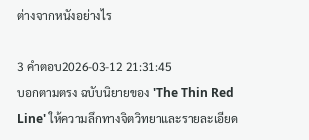ต่างจากหนังอย่างไร

3 คำตอบ2026-03-12 21:31:45
บอกตามตรง ฉบับนิยายของ 'The Thin Red Line' ให้ความลึกทางจิตวิทยาและรายละเอียด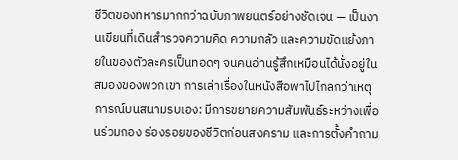ชีวิตของทหารมากกว่าฉบับภาพยนตร์อย่างชัดเจน — เป็นงานเขียนที่เดินสำรวจความคิด ความกลัว และความขัดแย้งภายในของตัวละครเป็นทอดๆ จนคนอ่านรู้สึกเหมือนได้นั่งอยู่ในสมองของพวกเขา การเล่าเรื่องในหนังสือพาไปไกลกว่าเหตุการณ์บนสนามรบเอง: มีการขยายความสัมพันธ์ระหว่างเพื่อนร่วมกอง ร่องรอยของชีวิตก่อนสงคราม และการตั้งคำถาม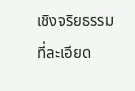เชิงจริยธรรมที่ละเอียด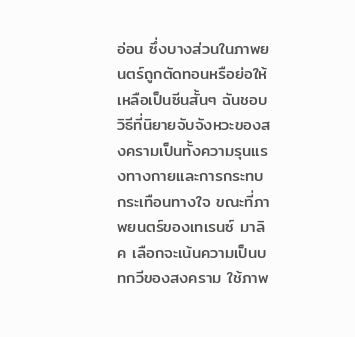อ่อน ซึ่งบางส่วนในภาพยนตร์ถูกตัดทอนหรือย่อให้เหลือเป็นซีนสั้นๆ ฉันชอบวิธีที่นิยายจับจังหวะของสงครามเป็นทั้งความรุนแรงทางกายและการกระทบกระเทือนทางใจ ขณะที่ภาพยนตร์ของเทเรนซ์ มาลิค เลือกจะเน้นความเป็นบทกวีของสงคราม ใช้ภาพ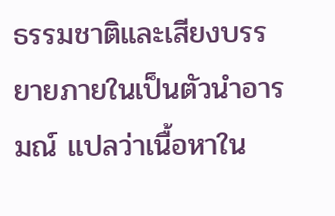ธรรมชาติและเสียงบรรยายภายในเป็นตัวนำอารมณ์ แปลว่าเนื้อหาใน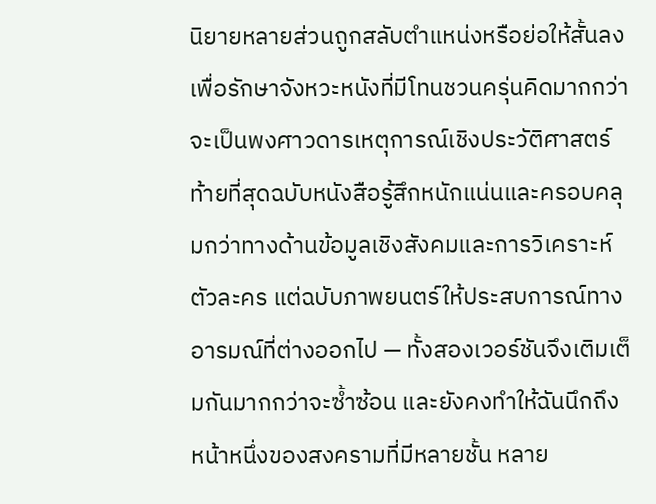นิยายหลายส่วนถูกสลับตำแหน่งหรือย่อให้สั้นลงเพื่อรักษาจังหวะหนังที่มีโทนชวนครุ่นคิดมากกว่าจะเป็นพงศาวดารเหตุการณ์เชิงประวัติศาสตร์ ท้ายที่สุดฉบับหนังสือรู้สึกหนักแน่นและครอบคลุมกว่าทางด้านข้อมูลเชิงสังคมและการวิเคราะห์ตัวละคร แต่ฉบับภาพยนตร์ให้ประสบการณ์ทางอารมณ์ที่ต่างออกไป — ทั้งสองเวอร์ชันจึงเติมเต็มกันมากกว่าจะซ้ำซ้อน และยังคงทำให้ฉันนึกถึงหน้าหนึ่งของสงครามที่มีหลายชั้น หลาย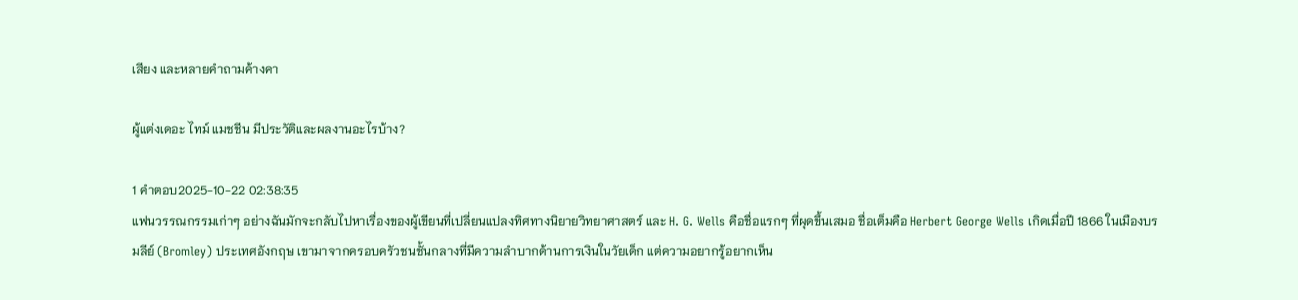เสียง และหลายคำถามค้างคา

ผู้แต่งเดอะ ไทม์ แมชชีน มีประวัติและผลงานอะไรบ้าง?

1 คำตอบ2025-10-22 02:38:35
แฟนวรรณกรรมเก่าๆ อย่างฉันมักจะกลับไปหาเรื่องของผู้เขียนที่เปลี่ยนแปลงทิศทางนิยายวิทยาศาสตร์ และ H. G. Wells คือชื่อแรกๆ ที่ผุดขึ้นเสมอ ชื่อเต็มคือ Herbert George Wells เกิดเมื่อปี 1866 ในเมืองบรมลีย์ (Bromley) ประเทศอังกฤษ เขามาจากครอบครัวชนชั้นกลางที่มีความลำบากด้านการเงินในวัยเด็ก แต่ความอยากรู้อยากเห็น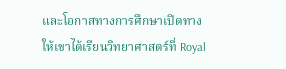และโอกาสทางการศึกษาเปิดทางให้เขาได้เรียนวิทยาศาสตร์ที่ Royal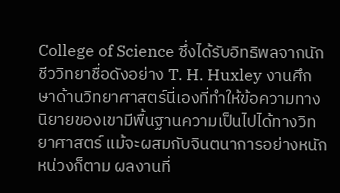College of Science ซึ่งได้รับอิทธิพลจากนักชีววิทยาชื่อดังอย่าง T. H. Huxley งานศึกษาด้านวิทยาศาสตร์นี่เองที่ทำให้ข้อความทางนิยายของเขามีพื้นฐานความเป็นไปได้ทางวิทยาศาสตร์ แม้จะผสมกับจินตนาการอย่างหนักหน่วงก็ตาม ผลงานที่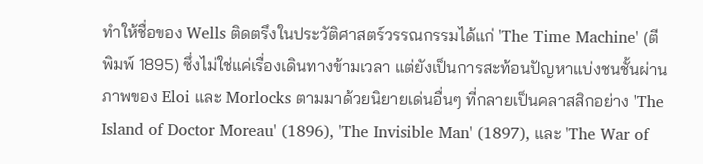ทำให้ชื่อของ Wells ติดตรึงในประวัติศาสตร์วรรณกรรมได้แก่ 'The Time Machine' (ตีพิมพ์ 1895) ซึ่งไม่ใช่แค่เรื่องเดินทางข้ามเวลา แต่ยังเป็นการสะท้อนปัญหาแบ่งชนชั้นผ่านภาพของ Eloi และ Morlocks ตามมาด้วยนิยายเด่นอื่นๆ ที่กลายเป็นคลาสสิกอย่าง 'The Island of Doctor Moreau' (1896), 'The Invisible Man' (1897), และ 'The War of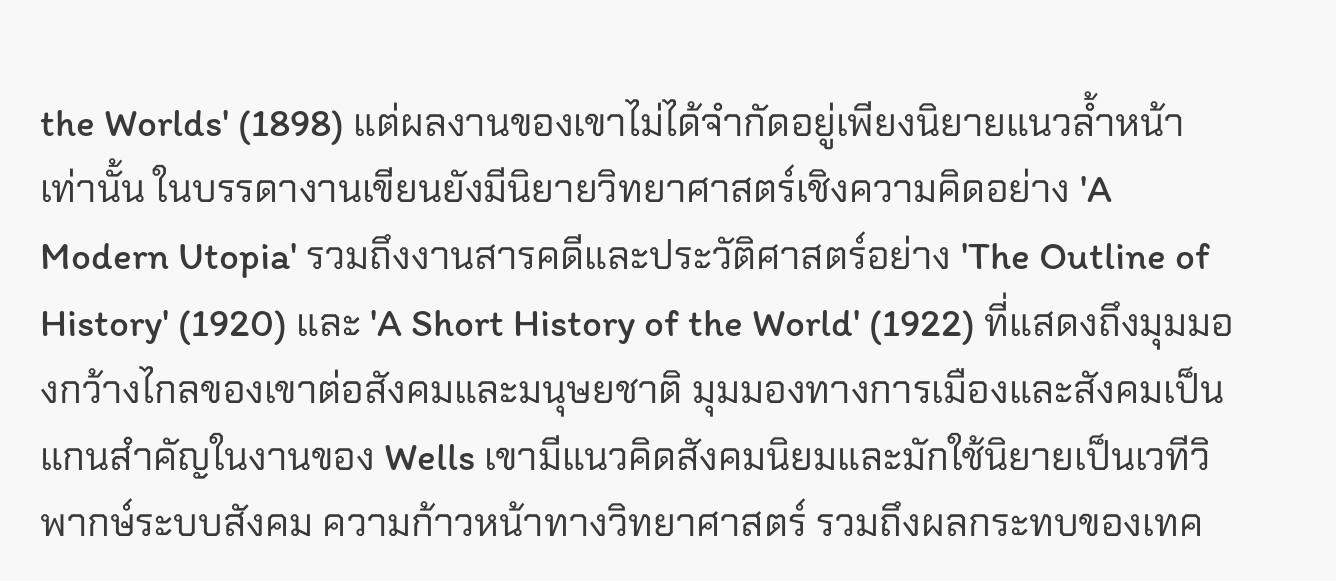the Worlds' (1898) แต่ผลงานของเขาไม่ได้จำกัดอยู่เพียงนิยายแนวล้ำหน้าเท่านั้น ในบรรดางานเขียนยังมีนิยายวิทยาศาสตร์เชิงความคิดอย่าง 'A Modern Utopia' รวมถึงงานสารคดีและประวัติศาสตร์อย่าง 'The Outline of History' (1920) และ 'A Short History of the World' (1922) ที่แสดงถึงมุมมองกว้างไกลของเขาต่อสังคมและมนุษยชาติ มุมมองทางการเมืองและสังคมเป็นแกนสำคัญในงานของ Wells เขามีแนวคิดสังคมนิยมและมักใช้นิยายเป็นเวทีวิพากษ์ระบบสังคม ความก้าวหน้าทางวิทยาศาสตร์ รวมถึงผลกระทบของเทค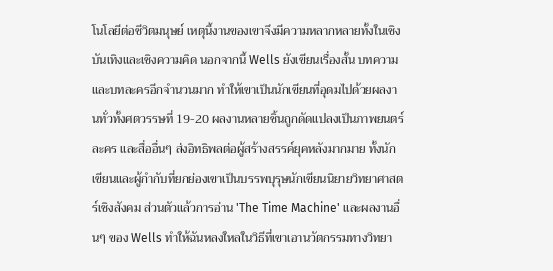โนโลยีต่อชีวิตมนุษย์ เหตุนี้งานของเขาจึงมีความหลากหลายทั้งในเชิงบันเทิงและเชิงความคิด นอกจากนี้ Wells ยังเขียนเรื่องสั้น บทความ และบทละครอีกจำนวนมาก ทำให้เขาเป็นนักเขียนที่อุดมไปด้วยผลงานทั่วทั้งศตวรรษที่ 19-20 ผลงานหลายชิ้นถูกดัดแปลงเป็นภาพยนตร์ ละคร และสื่ออื่นๆ ส่งอิทธิพลต่อผู้สร้างสรรค์ยุคหลังมากมาย ทั้งนักเขียนและผู้กำกับที่ยกย่องเขาเป็นบรรพบุรุษนักเขียนนิยายวิทยาศาสตร์เชิงสังคม ส่วนตัวแล้วการอ่าน 'The Time Machine' และผลงานอื่นๆ ของ Wells ทำให้ฉันหลงใหลในวิธีที่เขาเอานวัตกรรมทางวิทยา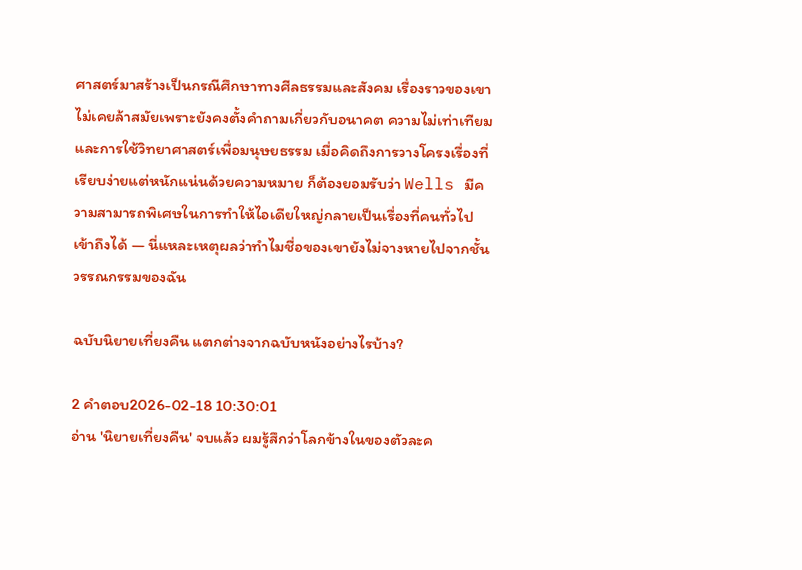ศาสตร์มาสร้างเป็นกรณีศึกษาทางศีลธรรมและสังคม เรื่องราวของเขาไม่เคยล้าสมัยเพราะยังคงตั้งคำถามเกี่ยวกับอนาคต ความไม่เท่าเทียม และการใช้วิทยาศาสตร์เพื่อมนุษยธรรม เมื่อคิดถึงการวางโครงเรื่องที่เรียบง่ายแต่หนักแน่นด้วยความหมาย ก็ต้องยอมรับว่า Wells มีความสามารถพิเศษในการทำให้ไอเดียใหญ่กลายเป็นเรื่องที่คนทั่วไปเข้าถึงได้ — นี่แหละเหตุผลว่าทำไมชื่อของเขายังไม่จางหายไปจากชั้นวรรณกรรมของฉัน

ฉบับนิยายเที่ยงคืน แตกต่างจากฉบับหนังอย่างไรบ้าง?

2 คำตอบ2026-02-18 10:30:01
อ่าน 'นิยายเที่ยงคืน' จบแล้ว ผมรู้สึกว่าโลกข้างในของตัวละค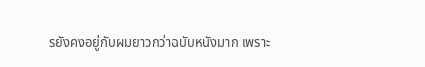รยังคงอยู่กับผมยาวกว่าฉบับหนังมาก เพราะ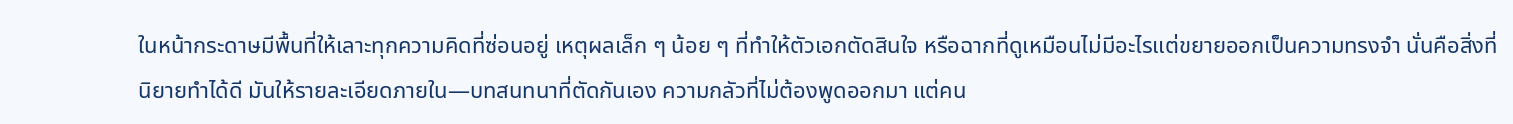ในหน้ากระดาษมีพื้นที่ให้เลาะทุกความคิดที่ซ่อนอยู่ เหตุผลเล็ก ๆ น้อย ๆ ที่ทำให้ตัวเอกตัดสินใจ หรือฉากที่ดูเหมือนไม่มีอะไรแต่ขยายออกเป็นความทรงจำ นั่นคือสิ่งที่นิยายทำได้ดี มันให้รายละเอียดภายใน—บทสนทนาที่ตัดกันเอง ความกลัวที่ไม่ต้องพูดออกมา แต่คน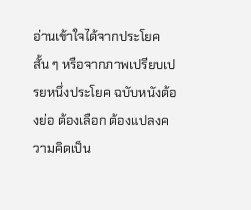อ่านเข้าใจได้จากประโยคสั้น ๆ หรือจากภาพเปรียบเปรยหนึ่งประโยค ฉบับหนังต้องย่อ ต้องเลือก ต้องแปลงความคิดเป็น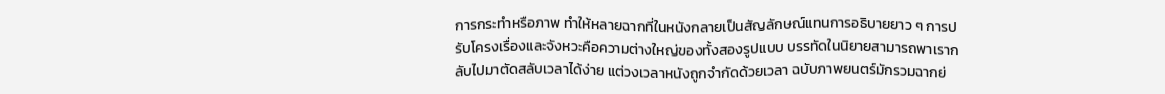การกระทำหรือภาพ ทำให้หลายฉากที่ในหนังกลายเป็นสัญลักษณ์แทนการอธิบายยาว ๆ การปรับโครงเรื่องและจังหวะคือความต่างใหญ่ของทั้งสองรูปแบบ บรรทัดในนิยายสามารถพาเรากลับไปมาตัดสลับเวลาได้ง่าย แต่วงเวลาหนังถูกจำกัดด้วยเวลา ฉบับภาพยนตร์มักรวมฉากย่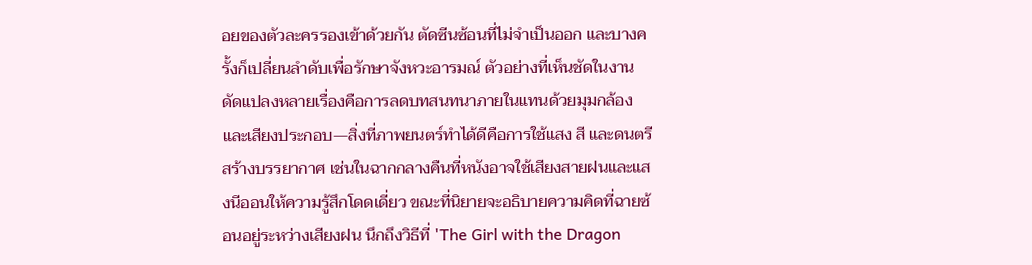อยของตัวละครรองเข้าด้วยกัน ตัดซีนซ้อนที่ไม่จำเป็นออก และบางครั้งก็เปลี่ยนลำดับเพื่อรักษาจังหวะอารมณ์ ตัวอย่างที่เห็นชัดในงานดัดแปลงหลายเรื่องคือการลดบทสนทนาภายในแทนด้วยมุมกล้องและเสียงประกอบ—สิ่งที่ภาพยนตร์ทำได้ดีคือการใช้แสง สี และดนตรีสร้างบรรยากาศ เช่นในฉากกลางคืนที่หนังอาจใช้เสียงสายฝนและแสงนีออนให้ความรู้สึกโดดเดี่ยว ขณะที่นิยายจะอธิบายความคิดที่ฉายซ้อนอยู่ระหว่างเสียงฝน นึกถึงวิธีที่ 'The Girl with the Dragon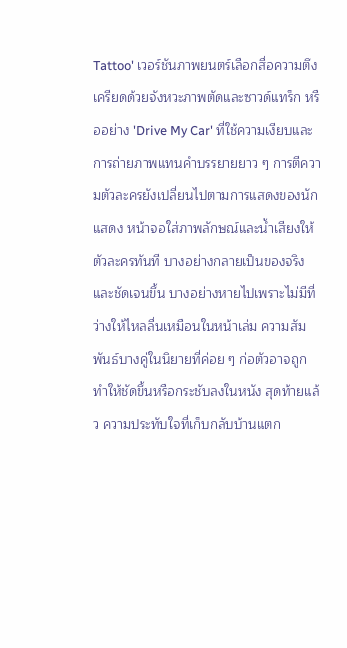Tattoo' เวอร์ชันภาพยนตร์เลือกสื่อความตึงเครียดด้วยจังหวะภาพตัดและซาวด์แทร็ก หรืออย่าง 'Drive My Car' ที่ใช้ความเงียบและการถ่ายภาพแทนคำบรรยายยาว ๆ การตีความตัวละครยังเปลี่ยนไปตามการแสดงของนักแสดง หน้าจอใส่ภาพลักษณ์และน้ำเสียงให้ตัวละครทันที บางอย่างกลายเป็นของจริงและชัดเจนขึ้น บางอย่างหายไปเพราะไม่มีที่ว่างให้ไหลลื่นเหมือนในหน้าเล่ม ความสัมพันธ์บางคู่ในนิยายที่ค่อย ๆ ก่อตัวอาจถูกทำให้ชัดขึ้นหรือกระชับลงในหนัง สุดท้ายแล้ว ความประทับใจที่เก็บกลับบ้านแตก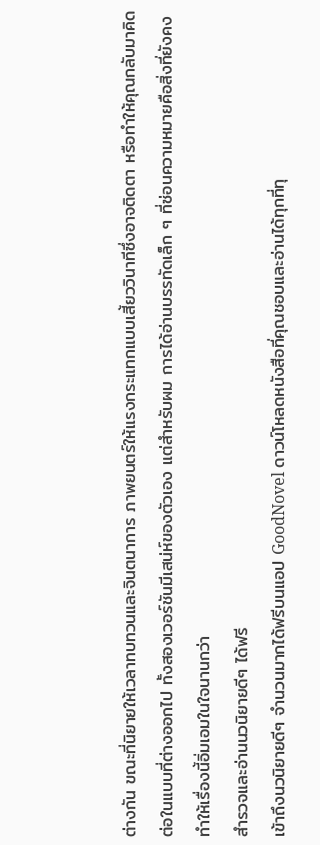ต่างกัน ขณะที่นิยายให้เวลาทบทวนและจินตนาการ ภาพยนตร์ให้แรงกระแทกแบบเสี้ยววินาทีซึ่งอาจติดตา หรือทำให้คุณกลับมาคิดต่อในแบบที่ต่างออกไป ทั้งสองเวอร์ชันมีเสน่ห์ของตัวเอง แต่สำหรับผม การได้อ่านบรรทัดเล็ก ๆ ที่ซ่อนความหมายคือสิ่งที่ยังคงทำให้เรื่องนี้อิ่มเอมในใจนานกว่า
สำรวจและอ่านนวนิยายดีๆ ได้ฟรี
เข้าถึงนวนิยายดีๆ จำนวนมากได้ฟรีบนแอป GoodNovel ดาวน์โหลดหนังสือที่คุณชอบและอ่านได้ทุกที่ทุ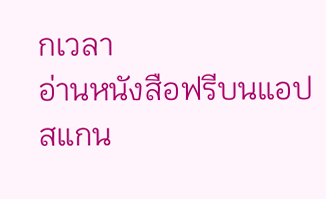กเวลา
อ่านหนังสือฟรีบนแอป
สแกน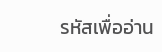รหัสเพื่ออ่าน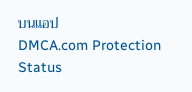บนแอป
DMCA.com Protection Status